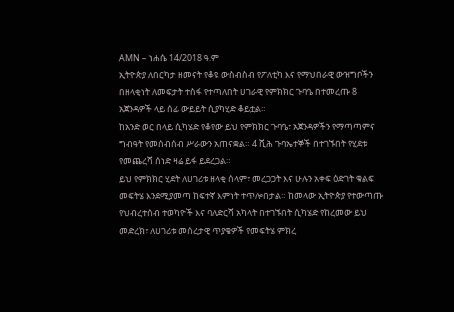AMN – ነሐሴ 14/2018 ዓ.ም
ኢትዮጵያ ለበርካታ ዘመናት የቆዩ ውስብስብ የፖለቲካ እና የማህበራዊ ውዝግቦችን በዘላቂነት ለመፍታት ተስፋ የተጣለበት ሀገራዊ የምክክር ጉባዔ በተመረጡ 8 አጀንዳዎች ላይ ሰፊ ውይይት ሲያካሂድ ቆይቷል።
ከአንድ ወር በላይ ሲካሄድ የቆየው ይህ የምክክር ጉባዔ፣ አጀንዳዎችን የማጣጣምና ግብዓት የመሰብሰብ ሥራውን አጠናቋል። 4 ሺሕ ጉባኤተኞች በተገኙበት የሂደቱ የመጨረሻ ሰነድ ዛሬ ይፋ ይደረጋል።
ይህ የምክክር ሂደት ለሀገሪቱ ዘላቂ ሰላም፣ መረጋጋት እና ሁሉን አቀፍ ዕድገት ቁልፍ መፍትሄ እንደሚያመጣ ከፍተኛ እምነት ተጥሎበታል። ከመላው ኢትዮጵያ የተውጣጡ የህብረተሰብ ተወካዮች እና ባለድርሻ አካላት በተገኙበት ሲካሄድ የከረመው ይህ መድረክ፣ ለሀገሪቱ መሰረታዊ ጥያቄዎች የመፍትሄ ምክረ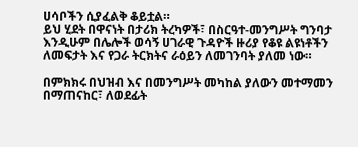ሀሳቦችን ሲያፈልቅ ቆይቷል።
ይህ ሂደት በዋናነት በታሪክ ትረካዎች፣ በስርዓተ-መንግሥት ግንባታ እንዲሁም በሌሎች ወሳኝ ሀገራዊ ጉዳዮች ዙሪያ የቆዩ ልዩነቶችን ለመፍታት እና የጋራ ትርክትና ራዕይን ለመገንባት ያለመ ነው።

በምክክሩ በህዝብ እና በመንግሥት መካከል ያለውን መተማመን በማጠናከር፣ ለወደፊት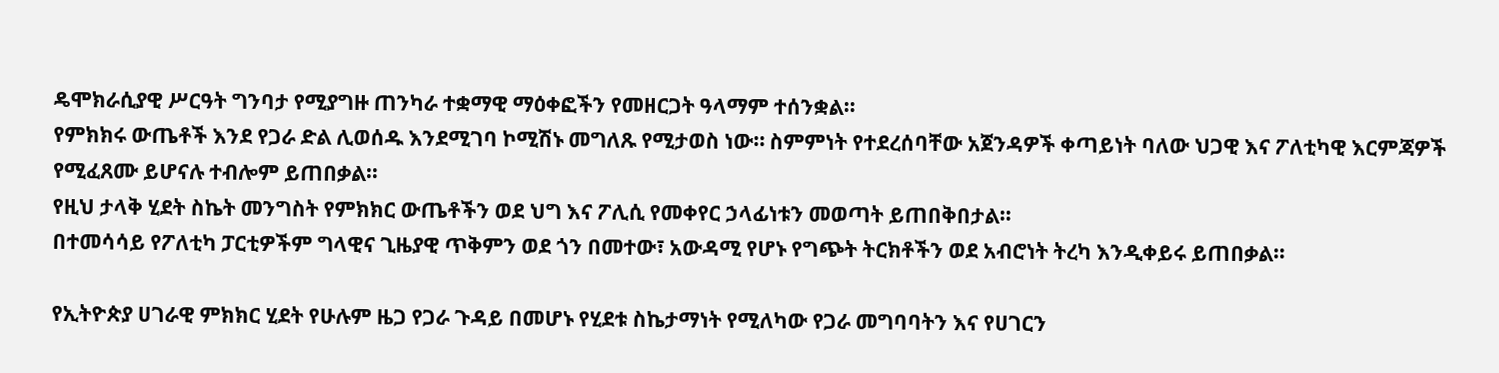ዴሞክራሲያዊ ሥርዓት ግንባታ የሚያግዙ ጠንካራ ተቋማዊ ማዕቀፎችን የመዘርጋት ዓላማም ተሰንቋል።
የምክክሩ ውጤቶች እንደ የጋራ ድል ሊወሰዱ እንደሚገባ ኮሚሽኑ መግለጹ የሚታወስ ነው። ስምምነት የተደረሰባቸው አጀንዳዎች ቀጣይነት ባለው ህጋዊ እና ፖለቲካዊ እርምጃዎች የሚፈጸሙ ይሆናሉ ተብሎም ይጠበቃል።
የዚህ ታላቅ ሂደት ስኬት መንግስት የምክክር ውጤቶችን ወደ ህግ እና ፖሊሲ የመቀየር ኃላፊነቱን መወጣት ይጠበቅበታል።
በተመሳሳይ የፖለቲካ ፓርቲዎችም ግላዊና ጊዜያዊ ጥቅምን ወደ ጎን በመተው፣ አውዳሚ የሆኑ የግጭት ትርክቶችን ወደ አብሮነት ትረካ እንዲቀይሩ ይጠበቃል።

የኢትዮጵያ ሀገራዊ ምክክር ሂደት የሁሉም ዜጋ የጋራ ጉዳይ በመሆኑ የሂደቱ ስኬታማነት የሚለካው የጋራ መግባባትን እና የሀገርን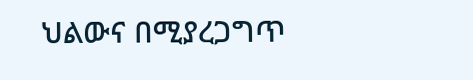ህልውና በሚያረጋግጥ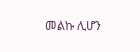መልኩ ሊሆን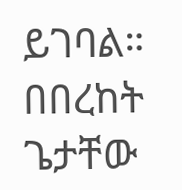ይገባል።
በበረከት ጌታቸው